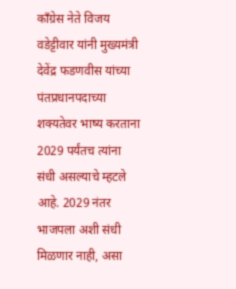काँग्रेस नेते विजय वडेट्टीवार यांनी मुख्यमंत्री देवेंद्र फडणवीस यांच्या पंतप्रधानपदाच्या शक्यतेवर भाष्य करताना 2029 पर्यंतच त्यांना संधी असल्याचे म्हटले आहे. 2029 नंतर भाजपला अशी संधी मिळणार नाही, असा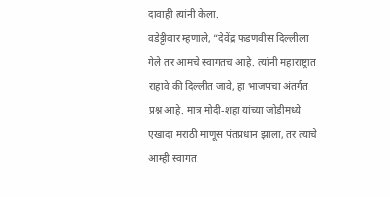दावाही त्यांनी केला.
वडेट्टीवार म्हणाले, “देवेंद्र फडणवीस दिल्लीला गेले तर आमचे स्वागतच आहे. त्यांनी महाराष्ट्रात राहावे की दिल्लीत जावे, हा भाजपचा अंतर्गत प्रश्न आहे. मात्र मोदी-शहा यांच्या जोडीमध्ये एखादा मराठी माणूस पंतप्रधान झाला, तर त्याचे आम्ही स्वागत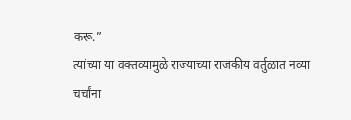करू.”
त्यांच्या या वक्तव्यामुळे राज्याच्या राजकीय वर्तुळात नव्या चर्चांना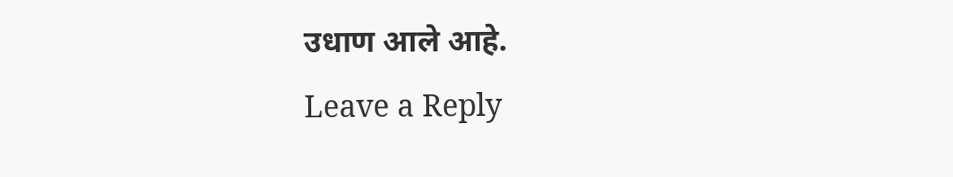उधाण आले आहे.
Leave a Reply